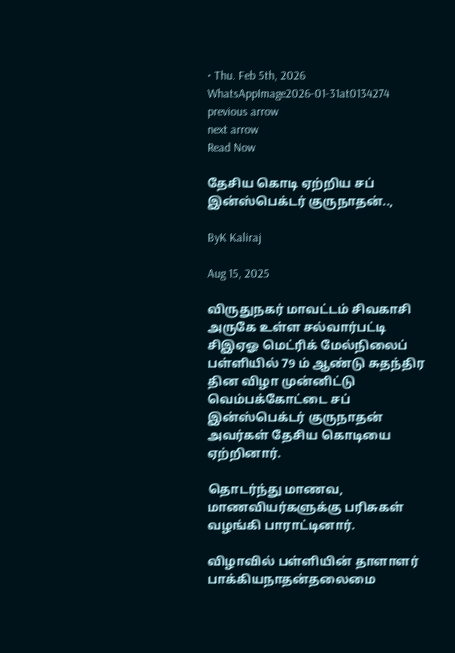• Thu. Feb 5th, 2026
WhatsAppImage2026-01-31at0134274
previous arrow
next arrow
Read Now

தேசிய கொடி ஏற்றிய சப் இன்ஸ்பெக்டர் குருநாதன்..,

ByK Kaliraj

Aug 15, 2025

விருதுநகர் மாவட்டம் சிவகாசி அருகே உள்ள சல்வார்பட்டி சிஇஏஓ மெட்ரிக் மேல்நிலைப் பள்ளியில் 79 ம் ஆண்டு சுதந்திர தின விழா முன்னிட்டு வெம்பக்கோட்டை சப் இன்ஸ்பெக்டர் குருநாதன் அவர்கள் தேசிய கொடியை ஏற்றினார்.

தொடர்ந்து மாணவ, மாணவியர்களுக்கு பரிசுகள் வழங்கி பாராட்டினார்.

விழாவில் பள்ளியின் தாளாளர் பாக்கியநாதன்தலைமை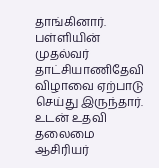தாங்கினார். பள்ளியின் முதல்வர் தாட்சியாணிதேவி விழாவை ஏற்பாடு செய்து இருந்தார். உடன் உதவி தலைமை ஆசிரியர்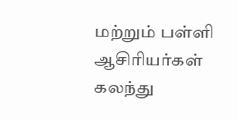மற்றும் பள்ளி ஆசிரியர்கள் கலந்து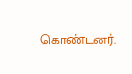கொண்டனர்.